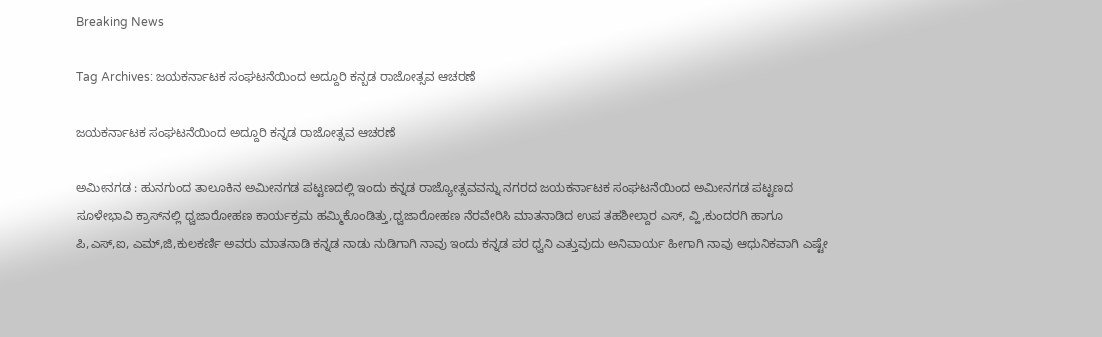Breaking News

Tag Archives: ಜಯಕರ್ನಾಟಕ ಸಂಘಟನೆಯಿಂದ ಅದ್ದೂರಿ ಕನ್ಬಡ ರಾಜೋತ್ಸವ ಆಚರಣೆ

ಜಯಕರ್ನಾಟಕ ಸಂಘಟನೆಯಿಂದ ಅದ್ದೂರಿ ಕನ್ನಡ ರಾಜೋತ್ಸವ ಆಚರಣೆ

ಅಮೀನಗಡ : ಹುನಗುಂದ ತಾಲೂಕಿನ ಅಮೀನಗಡ ಪಟ್ಟಣದಲ್ಲಿ ಇಂದು ಕನ್ನಡ ರಾಜ್ಯೋತ್ಸವವನ್ನು ನಗರದ ಜಯಕರ್ನಾಟಕ ಸಂಘಟನೆಯಿಂದ ಅಮೀನಗಡ ಪಟ್ಟಣದ ಸೂಳೇಭಾವಿ ಕ್ರಾಸ್‌ನಲ್ಲಿ ಧ್ವಜಾರೋಹಣ ಕಾರ್ಯಕ್ರಮ ಹಮ್ಮಿಕೊಂಡಿತ್ತು,ಧ್ವಜಾರೋಹಣ ನೆರವೇರಿಸಿ ಮಾತನಾಡಿದ ಉಪ ತಹಶೀಲ್ದಾರ ಎಸ್, ವ್ಹಿ,ಕುಂದರಗಿ ಹಾಗೂ ಪಿ,ಎಸ್,ಐ, ಎಮ್,ಜಿ,ಕುಲಕರ್ಣಿ ಅವರು ಮಾತನಾಡಿ ಕನ್ನಡ ನಾಡು ನುಡಿಗಾಗಿ ನಾವು ಇಂದು ಕನ್ನಡ ಪರ ಧ್ವನಿ ಎತ್ತುವುದು ಅನಿವಾರ್ಯ ಹೀಗಾಗಿ ನಾವು ಆಧುನಿಕವಾಗಿ ಎಷ್ಟೇ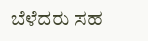ಬೆಳೆದರು ಸಹ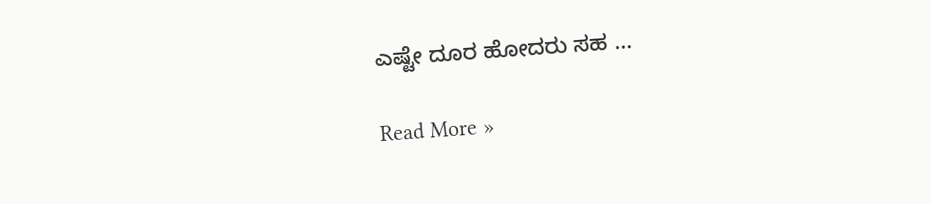ಎಷ್ಟೇ ದೂರ ಹೋದರು ಸಹ …

Read More »